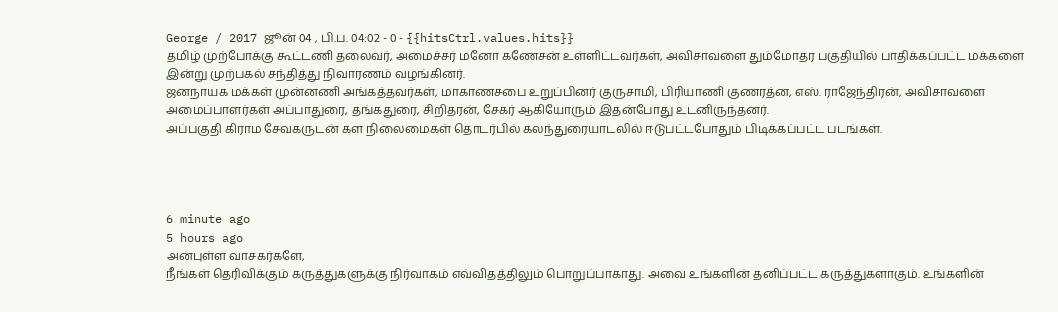George / 2017 ஜூன் 04 , பி.ப. 04:02 - 0 - {{hitsCtrl.values.hits}}
தமிழ் முற்போக்கு கூட்டணி தலைவர், அமைச்சர் மனோ கணேசன் உள்ளிட்டவர்கள், அவிசாவளை தும்மோதர பகுதியில் பாதிக்கப்பட்ட மக்களை இன்று முற்பகல் சந்தித்து நிவாரணம் வழங்கினர்.
ஜனநாயக மக்கள் முன்னணி அங்கத்தவர்கள், மாகாணசபை உறுப்பினர் குருசாமி, பிரியாணி குணரத்ன, எஸ். ராஜேந்திரன், அவிசாவளை அமைப்பாளர்கள் அப்பாதுரை, தங்கதுரை, சிறிதரன், சேகர் ஆகியோரும் இதன்போது உடனிருந்தனர்.
அப்பகுதி கிராம சேவகருடன் கள நிலைமைகள் தொடர்பில் கலந்துரையாடலில் ஈடுபட்டபோதும் பிடிக்கப்பட்ட படங்கள்.




6 minute ago
5 hours ago
அன்புள்ள வாசகர்களே,
நீங்கள் தெரிவிக்கும் கருத்துகளுக்கு நிர்வாகம் எவ்விதத்திலும் பொறுப்பாகாது. அவை உங்களின் தனிப்பட்ட கருத்துகளாகும். உங்களின்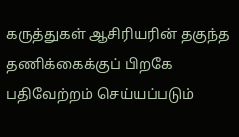கருத்துகள் ஆசிரியரின் தகுந்த தணிக்கைக்குப் பிறகே பதிவேற்றம் செய்யப்படும்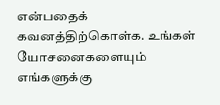என்பதைக் கவனத்திற்கொள்க. உங்கள் யோசனைகளையும் எங்களுக்கு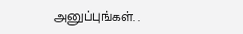அனுப்புங்கள். .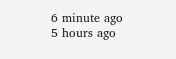6 minute ago
5 hours ago